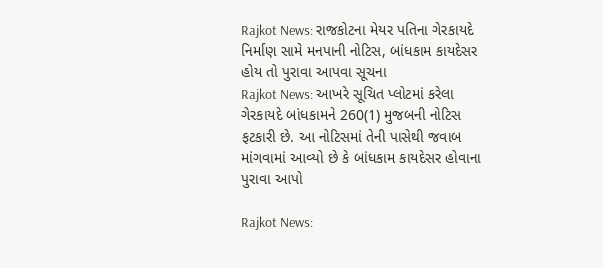Rajkot News: રાજકોટના મેયર પતિના ગેરકાયદે નિર્માણ સામે મનપાની નોટિસ, બાંધકામ કાયદેસર હોય તો પુરાવા આપવા સૂચના
Rajkot News: આખરે સૂચિત પ્લોટમાં કરેલા ગેરકાયદે બાંધકામને 260(1) મુજબની નોટિસ ફટકારી છે. આ નોટિસમાં તેની પાસેથી જવાબ માંગવામાં આવ્યો છે કે બાંધકામ કાયદેસર હોવાના પુરાવા આપો

Rajkot News: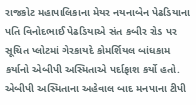રાજકોટ મહાપાલિકાના મેયર નયનાબેન પેઢડિયાના પતિ વિનોદભાઈ પેઢડિયાએ સંત કબીર રોડ પર સૂચિત પ્લોટમાં ગેરકાયદે કોમર્શિયલ બાંધકામ કર્યાનો એબીપી અસ્મિતાએ પર્દાફાશ કર્યો હતો. એબીપી અસ્મિતાના અહેવાલ બાદ મનપાના ટીપી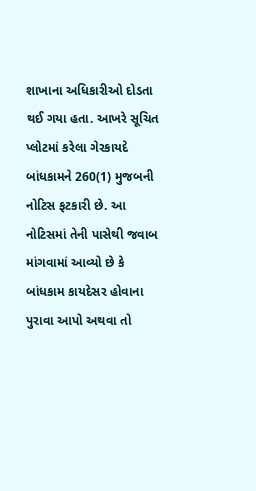શાખાના અધિકારીઓ દોડતા થઈ ગયા હતા. આખરે સૂચિત પ્લોટમાં કરેલા ગેરકાયદે બાંધકામને 260(1) મુજબની નોટિસ ફટકારી છે. આ નોટિસમાં તેની પાસેથી જવાબ માંગવામાં આવ્યો છે કે બાંધકામ કાયદેસર હોવાના પુરાવા આપો અથવા તો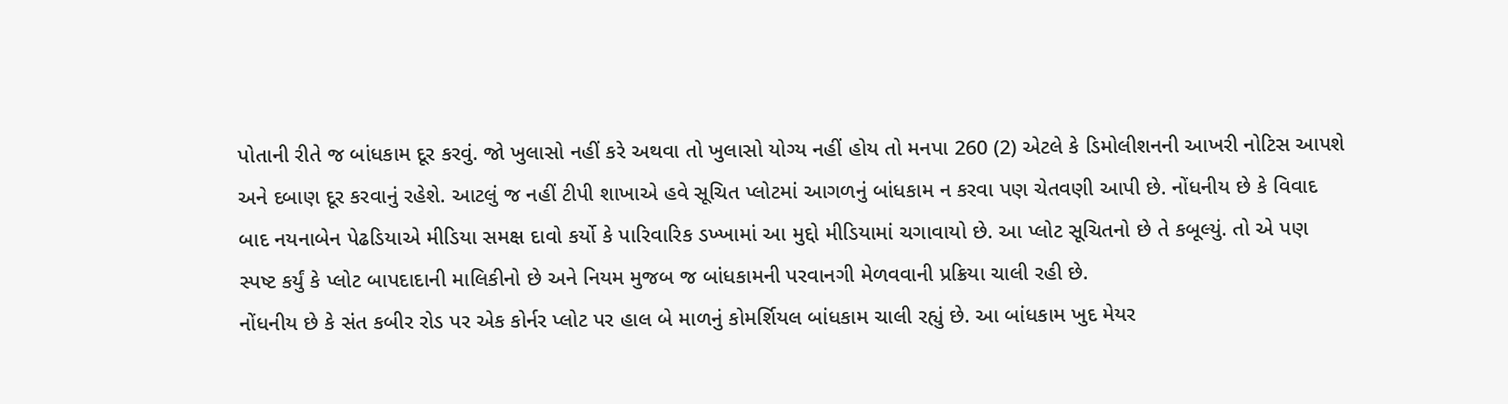પોતાની રીતે જ બાંધકામ દૂર કરવું. જો ખુલાસો નહીં કરે અથવા તો ખુલાસો યોગ્ય નહીં હોય તો મનપા 260 (2) એટલે કે ડિમોલીશનની આખરી નોટિસ આપશે અને દબાણ દૂર કરવાનું રહેશે. આટલું જ નહીં ટીપી શાખાએ હવે સૂચિત પ્લોટમાં આગળનું બાંધકામ ન કરવા પણ ચેતવણી આપી છે. નોંધનીય છે કે વિવાદ બાદ નયનાબેન પેઢડિયાએ મીડિયા સમક્ષ દાવો કર્યો કે પારિવારિક ડખ્ખામાં આ મુદ્દો મીડિયામાં ચગાવાયો છે. આ પ્લોટ સૂચિતનો છે તે કબૂલ્યું. તો એ પણ સ્પષ્ટ કર્યું કે પ્લોટ બાપદાદાની માલિકીનો છે અને નિયમ મુજબ જ બાંધકામની પરવાનગી મેળવવાની પ્રક્રિયા ચાલી રહી છે.
નોંધનીય છે કે સંત કબીર રોડ પર એક કોર્નર પ્લોટ પર હાલ બે માળનું કોમર્શિયલ બાંધકામ ચાલી રહ્યું છે. આ બાંધકામ ખુદ મેયર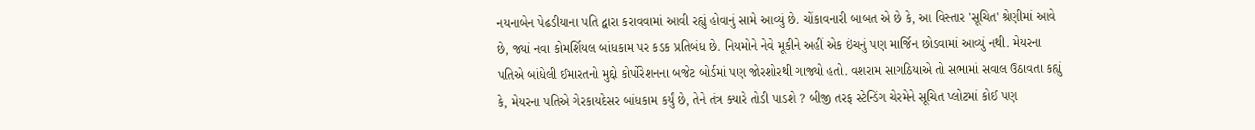નયનાબેન પેઢડીયાના પતિ દ્વારા કરાવવામાં આવી રહ્યું હોવાનું સામે આવ્યું છે. ચોંકાવનારી બાબત એ છે કે, આ વિસ્તાર 'સૂચિત' શ્રેણીમાં આવે છે, જ્યાં નવા કોમર્શિયલ બાંધકામ પર કડક પ્રતિબંધ છે. નિયમોને નેવે મૂકીને અહીં એક ઇંચનું પણ માર્જિન છોડવામાં આવ્યું નથી. મેયરના પતિએ બાંધેલી ઈમારતનો મુદ્દો કોર્પોરેશનના બજેટ બોર્ડમાં પણ જોરશોરથી ગાજ્યો હતો. વશરામ સાગઠિયાએ તો સભામાં સવાલ ઉઠાવતા કહ્યું કે, મેયરના પતિએ ગેરકાયદેસર બાંધકામ કર્યું છે, તેને તંત્ર ક્યારે તોડી પાડશે ? બીજી તરફ સ્ટેન્ડિંગ ચેરમેને સૂચિત પ્લોટમાં કોઈ પણ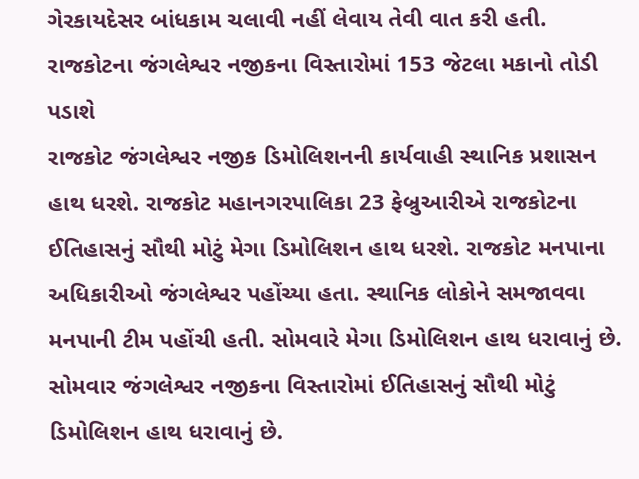ગેરકાયદેસર બાંધકામ ચલાવી નહીં લેવાય તેવી વાત કરી હતી.
રાજકોટના જંગલેશ્વર નજીકના વિસ્તારોમાં 153 જેટલા મકાનો તોડી પડાશે
રાજકોટ જંગલેશ્વર નજીક ડિમોલિશનની કાર્યવાહી સ્થાનિક પ્રશાસન હાથ ધરશે. રાજકોટ મહાનગરપાલિકા 23 ફેબ્રુઆરીએ રાજકોટના ઈતિહાસનું સૌથી મોટું મેગા ડિમોલિશન હાથ ધરશે. રાજકોટ મનપાના અધિકારીઓ જંગલેશ્વર પહોંચ્યા હતા. સ્થાનિક લોકોને સમજાવવા મનપાની ટીમ પહોંચી હતી. સોમવારે મેગા ડિમોલિશન હાથ ધરાવાનું છે. સોમવાર જંગલેશ્વર નજીકના વિસ્તારોમાં ઈતિહાસનું સૌથી મોટું ડિમોલિશન હાથ ધરાવાનું છે.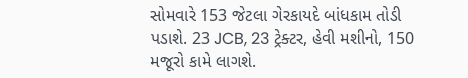સોમવારે 153 જેટલા ગેરકાયદે બાંધકામ તોડી પડાશે. 23 JCB, 23 ટ્રેક્ટર, હેવી મશીનો, 150 મજૂરો કામે લાગશે.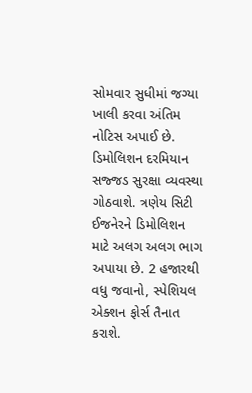સોમવાર સુધીમાં જગ્યા ખાલી કરવા અંતિમ નોટિસ અપાઈ છે. ડિમોલિશન દરમિયાન સજ્જડ સુરક્ષા વ્યવસ્થા ગોઠવાશે. ત્રણેય સિટી ઈજનેરને ડિમોલિશન માટે અલગ અલગ ભાગ અપાયા છે. 2 હજારથી વધુ જવાનો, સ્પેશિયલ એક્શન ફોર્સ તૈનાત કરાશે.